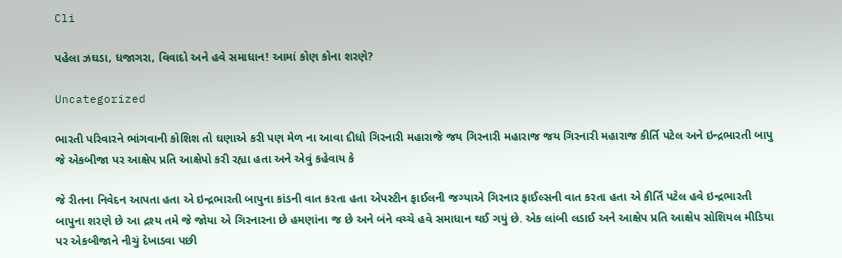Cli

પહેલા ઝઘડા, ધજાગરા, વિવાદો અને હવે સમાધાન! આમાં કોણ કોના શરણે?

Uncategorized

ભારતી પરિવારને ભાંગવાની કોશિશ તો ઘણાએ કરી પણ મેળ ના આવા દીધો ગિરનારી મહારાજે જય ગિરનારી મહારાજ જય ગિરનારી મહારાજ કીર્તિ પટેલ અને ઇન્દ્રભારતી બાપુ જે એકબીજા પર આક્ષેપ પ્રતિ આક્ષેપો કરી રહ્યા હતા અને એવું કહેવાય કે

જે રીતના નિવેદન આપતા હતા એ ઇન્દ્રભારતી બાપુના કાંડની વાત કરતા હતા એપસ્ટીન ફાઈલની જગ્યાએ ગિરનાર ફાઈલ્સની વાત કરતા હતા એ કીર્તિ પટેલ હવે ઇન્દ્રભારતી બાપુના શરણે છે આ દ્રશ્ય તમે જે જોયા એ ગિરનારના છે હમણાંના જ છે અને બંને વચ્ચે હવે સમાધાન થઈ ગયું છે. એક લાંબી લડાઈ અને આક્ષેપ પ્રતિ આક્ષેપ સોશિયલ મીડિયા પર એકબીજાને નીચું દેખાડવા પછી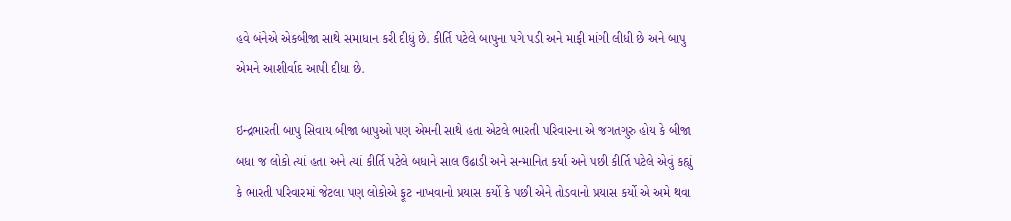હવે બંનેએ એકબીજા સાથે સમાધાન કરી દીધું છે. કીર્તિ પટેલે બાપુના પગે પડી અને માફી માંગી લીધી છે અને બાપુ એમને આશીર્વાદ આપી દીધા છે.

ઇન્દ્રભારતી બાપુ સિવાય બીજા બાપુઓ પણ એમની સાથે હતા એટલે ભારતી પરિવારના એ જગતગુરુ હોય કે બીજા બધા જ લોકો ત્યાં હતા અને ત્યાં કીર્તિ પટેલે બધાને સાલ ઉઢાડી અને સન્માનિત કર્યા અને પછી કીર્તિ પટેલે એવું કહ્યું કે ભારતી પરિવારમાં જેટલા પણ લોકોએ ફૂટ નાખવાનો પ્રયાસ કર્યો કે પછી એને તોડવાનો પ્રયાસ કર્યો એ અમે થવા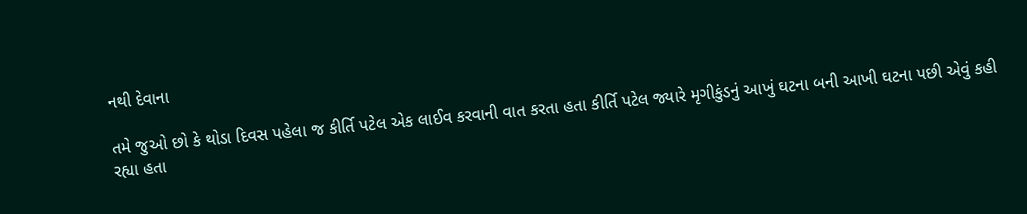નથી દેવાના

તમે જુઓ છો કે થોડા દિવસ પહેલા જ કીર્તિ પટેલ એક લાઈવ કરવાની વાત કરતા હતા કીર્તિ પટેલ જ્યારે મૃગીકુંડનું આખું ઘટના બની આખી ઘટના પછી એવું કહી રહ્યા હતા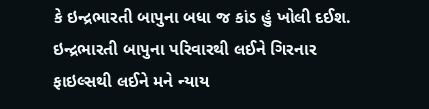કે ઇન્દ્રભારતી બાપુના બધા જ કાંડ હું ખોલી દઈશ. ઇન્દ્રભારતી બાપુના પરિવારથી લઈને ગિરનાર ફાઇલ્સથી લઈને મને ન્યાય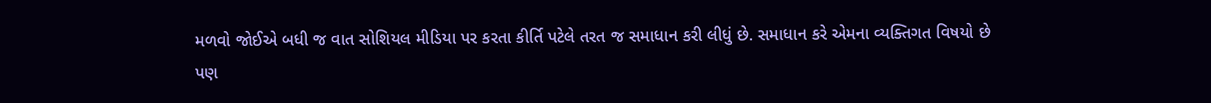મળવો જોઈએ બધી જ વાત સોશિયલ મીડિયા પર કરતા કીર્તિ પટેલે તરત જ સમાધાન કરી લીધું છે. સમાધાન કરે એમના વ્યક્તિગત વિષયો છે પણ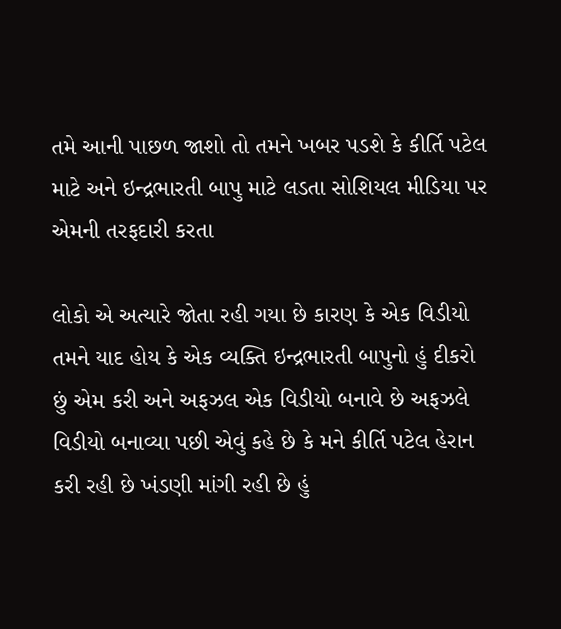તમે આની પાછળ જાશો તો તમને ખબર પડશે કે કીર્તિ પટેલ માટે અને ઇન્દ્રભારતી બાપુ માટે લડતા સોશિયલ મીડિયા પર એમની તરફદારી કરતા

લોકો એ અત્યારે જોતા રહી ગયા છે કારણ કે એક વિડીયો તમને યાદ હોય કે એક વ્યક્તિ ઇન્દ્રભારતી બાપુનો હું દીકરો છું એમ કરી અને અફઝલ એક વિડીયો બનાવે છે અફઝલે વિડીયો બનાવ્યા પછી એવું કહે છે કે મને કીર્તિ પટેલ હેરાન કરી રહી છે ખંડણી માંગી રહી છે હું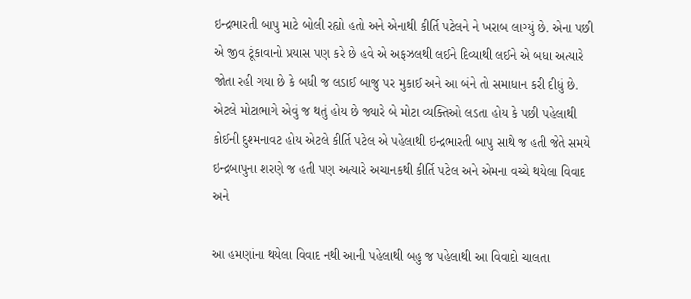ઇન્દ્રભારતી બાપુ માટે બોલી રહ્યો હતો અને એનાથી કીર્તિ પટેલને ને ખરાબ લાગ્યું છે. એના પછી એ જીવ ટૂંકાવાનો પ્રયાસ પણ કરે છે હવે એ અફઝલથી લઈને દિવ્યાથી લઈને એ બધા અત્યારે જોતા રહી ગયા છે કે બધી જ લડાઈ બાજુ પર મુકાઈ અને આ બંને તો સમાધાન કરી દીધું છે. એટલે મોટાભાગે એવું જ થતું હોય છે જ્યારે બે મોટા વ્યક્તિઓ લડતા હોય કે પછી પહેલાથી કોઈની દુશ્મનાવટ હોય એટલે કીર્તિ પટેલ એ પહેલાથી ઇન્દ્રભારતી બાપુ સાથે જ હતી જેતે સમયે ઇન્દ્રબાપુના શરણે જ હતી પણ અત્યારે અચાનકથી કીર્તિ પટેલ અને એમના વચ્ચે થયેલા વિવાદ અને

આ હમણાંના થયેલા વિવાદ નથી આની પહેલાથી બહુ જ પહેલાથી આ વિવાદો ચાલતા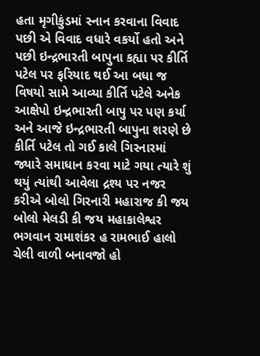હતા મૃગીકુંડમાં સ્નાન કરવાના વિવાદ પછી એ વિવાદ વધારે વકર્યો હતો અને પછી ઇન્દ્રભારતી બાપુના કહ્યા પર કીર્તિ પટેલ પર ફરિયાદ થઈ આ બધા જ વિષયો સામે આવ્યા કીર્તિ પટેલે અનેક આક્ષેપો ઇન્દ્રભારતી બાપુ પર પણ કર્યા અને આજે ઇન્દ્રભારતી બાપુના શરણે છે કીર્તિ પટેલ તો ગઈ કાલે ગિરનારમાં જ્યારે સમાધાન કરવા માટે ગયા ત્યારે શું થયું ત્યાંથી આવેલા દ્રશ્ય પર નજર કરીએ બોલો ગિરનારી મહારાજ કી જય બોલો મેલડી કી જય મહાકાલેશ્વર ભગવાન રામાશંકર હ રામભાઈ હાલો ચેલી વાળી બનાવજો હો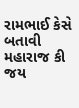રામભાઈ કેસે બતાવી મહારાજ કી જય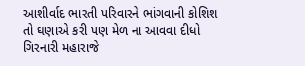આશીર્વાદ ભારતી પરિવારને ભાંગવાની કોશિશ તો ઘણાએ કરી પણ મેળ ના આવવા દીધો ગિરનારી મહારાજે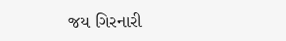જય ગિરનારી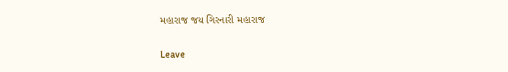મહારાજ જય ગિરનારી મહારાજ

Leave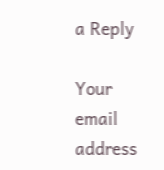a Reply

Your email address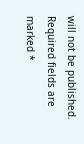will not be published. Required fields are marked *